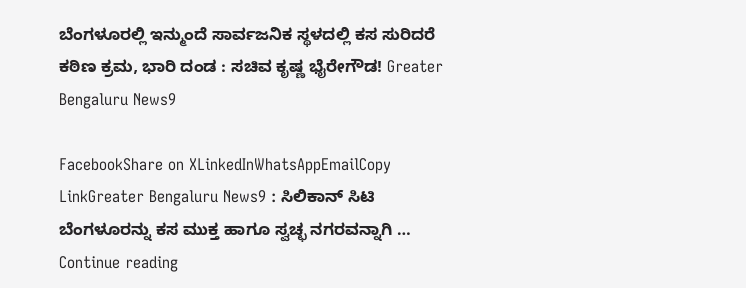ಬೆಂಗಳೂರಲ್ಲಿ ಇನ್ಮುಂದೆ ಸಾರ್ವಜನಿಕ ಸ್ಥಳದಲ್ಲಿ ಕಸ ಸುರಿದರೆ ಕಠಿಣ ಕ್ರಮ, ಭಾರಿ ದಂಡ : ಸಚಿವ ಕೃಷ್ಣ ಭೈರೇಗೌಡ! Greater Bengaluru News9

FacebookShare on XLinkedInWhatsAppEmailCopy LinkGreater Bengaluru News9 : ಸಿಲಿಕಾನ್ ಸಿಟಿ ಬೆಂಗಳೂರನ್ನು ಕಸ ಮುಕ್ತ ಹಾಗೂ ಸ್ವಚ್ಛ ನಗರವನ್ನಾಗಿ … Continue reading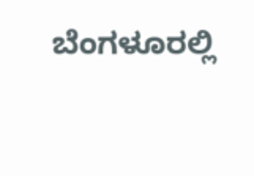ಬೆಂಗಳೂರಲ್ಲಿ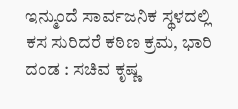ಇನ್ಮುಂದೆ ಸಾರ್ವಜನಿಕ ಸ್ಥಳದಲ್ಲಿ ಕಸ ಸುರಿದರೆ ಕಠಿಣ ಕ್ರಮ, ಭಾರಿ ದಂಡ : ಸಚಿವ ಕೃಷ್ಣ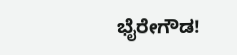ಭೈರೇಗೌಡ!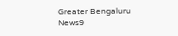Greater Bengaluru News9